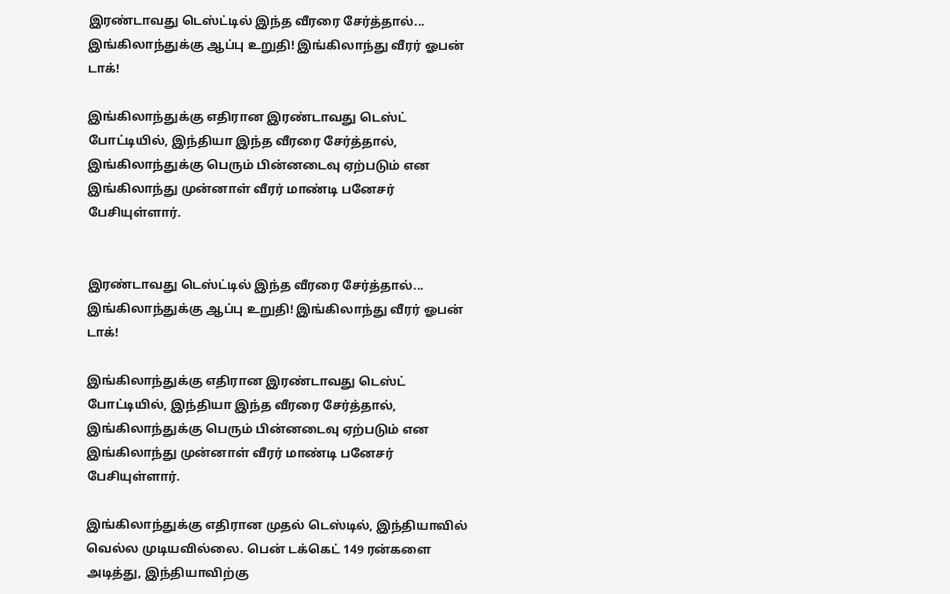இரண்டாவது டெஸ்ட்டில் இந்த வீரரை சேர்த்தால்... இங்கிலாந்துக்கு ஆப்பு உறுதி! இங்கிலாந்து வீரர் ஓபன் டாக்!

இங்கிலாந்துக்கு எதிரான இரண்டாவது டெஸ்ட் போட்டியில், இந்தியா இந்த வீரரை சேர்த்தால், இங்கிலாந்துக்கு பெரும் பின்னடைவு ஏற்படும் என இங்கிலாந்து முன்னாள் வீரர் மாண்டி பனேசர் பேசியுள்ளார்.


இரண்டாவது டெஸ்ட்டில் இந்த வீரரை சேர்த்தால்... இங்கிலாந்துக்கு ஆப்பு உறுதி! இங்கிலாந்து வீரர் ஓபன் டாக்!

இங்கிலாந்துக்கு எதிரான இரண்டாவது டெஸ்ட் போட்டியில், இந்தியா இந்த வீரரை சேர்த்தால், இங்கிலாந்துக்கு பெரும் பின்னடைவு ஏற்படும் என இங்கிலாந்து முன்னாள் வீரர் மாண்டி பனேசர் பேசியுள்ளார்.

இங்கிலாந்துக்கு எதிரான முதல் டெஸ்டில், இந்தியாவில் வெல்ல முடியவில்லை. பென் டக்கெட் 149 ரன்களை அடித்து, இந்தியாவிற்கு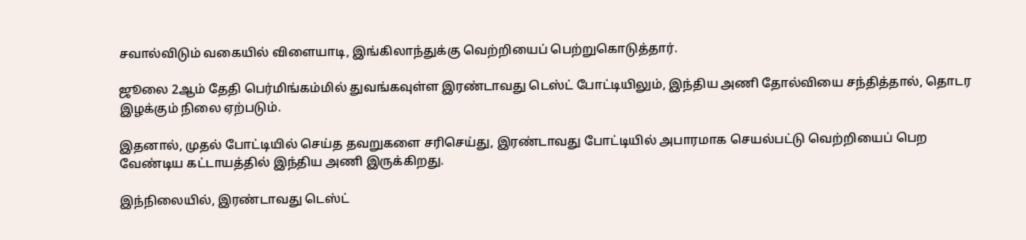சவால்விடும் வகையில் விளையாடி, இங்கிலாந்துக்கு வெற்றியைப் பெற்றுகொடுத்தார்.

ஜூலை 2ஆம் தேதி பெர்மிங்கம்மில் துவங்கவுள்ள இரண்டாவது டெஸ்ட் போட்டியிலும், இந்திய அணி தோல்வியை சந்தித்தால், தொடர இழக்கும் நிலை ஏற்படும்.

இதனால், முதல் போட்டியில் செய்த தவறுகளை சரிசெய்து, இரண்டாவது போட்டியில் அபாரமாக செயல்பட்டு வெற்றியைப் பெற வேண்டிய கட்டாயத்தில் இந்திய அணி இருக்கிறது.

இந்நிலையில், இரண்டாவது டெஸ்ட்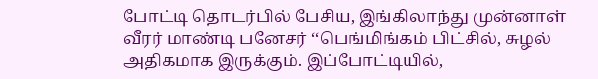போட்டி தொடர்பில் பேசிய, இங்கிலாந்து முன்னாள் வீரர் மாண்டி பனேசர் ‘‘பெங்மிங்கம் பிட்சில், சுழல் அதிகமாக இருக்கும். இப்போட்டியில்,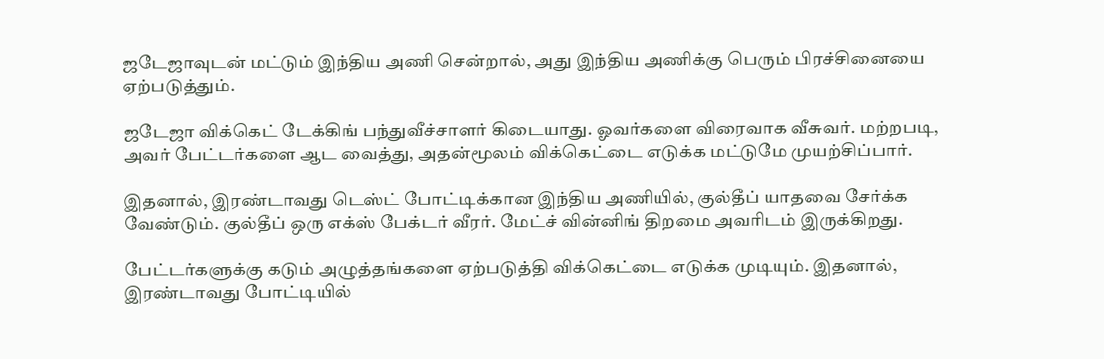ஜடேஜாவுடன் மட்டும் இந்திய அணி சென்றால், அது இந்திய அணிக்கு பெரும் பிரச்சினையை ஏற்படுத்தும்.

ஜடேஜா விக்கெட் டேக்கிங் பந்துவீச்சாளர் கிடையாது. ஓவர்களை விரைவாக வீசுவர். மற்றபடி, அவர் பேட்டர்களை ஆட வைத்து, அதன்மூலம் விக்கெட்டை எடுக்க மட்டுமே முயற்சிப்பார்.

இதனால், இரண்டாவது டெஸ்ட் போட்டிக்கான இந்திய அணியில், குல்தீப் யாதவை சேர்க்க வேண்டும். குல்தீப் ஒரு எக்ஸ் பேக்டர் வீரர். மேட்ச் வின்னிங் திறமை அவரிடம் இருக்கிறது.

பேட்டர்களுக்கு கடும் அழுத்தங்களை ஏற்படுத்தி விக்கெட்டை எடுக்க முடியும். இதனால், இரண்டாவது போட்டியில்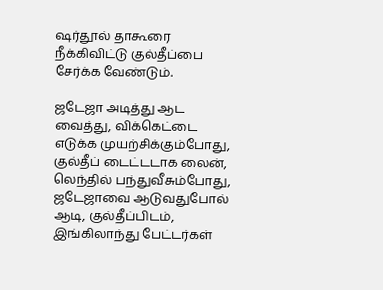ஷர்தூல் தாகூரை நீக்கிவிட்டு குல்தீப்பை சேர்க்க வேண்டும்.

ஜடேஜா அடித்து ஆட வைத்து, விக்கெட்டை எடுக்க முயற்சிக்கும்போது, குல்தீப் டைட்டடாக லைன், லெந்தில் பந்துவீசும்போது, ஜடேஜாவை ஆடுவதுபோல் ஆடி, குல்தீப்பிடம், இங்கிலாந்து பேட்டர்கள்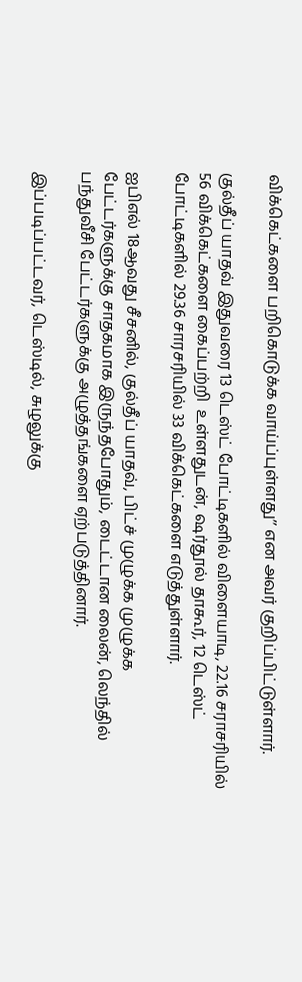விக்கெட்களை பறிகொடுக்க வாய்ப்புள்ளது’’ என அவர் குறிப்பிட்டுள்ளார்.

குல்தீப் யாதவ் இதுவரை 13 டெஸ்ட் போட்டிகளில் விளையாடி, 22.16 சராசரியில் 56 விக்கெட்களை கைப்பற்றி  உள்ளதுடன், ஷர்தூல் தாகூர், 12 டெஸ்ட் போட்டிகளில் 29.36 சாரசரியில் 33 விக்கெட்களை எடுத்துள்ளார்.

ஐபிஎல் 18ஆவது சீசனில், குல்தீப் யாதவ், பிட்ச் முழுக்க முழுக்க பேட்டர்களுக்கு சாதகமாக இருந்தபோதும், டைட்டான லைன், லெந்தில் பந்துவீசி பேட்டர்களுக்கு அழுத்தங்களை ஏற்படுத்தினார்.

இப்படிப்பட்டவர், டெஸ்டில், சுழலுக்கு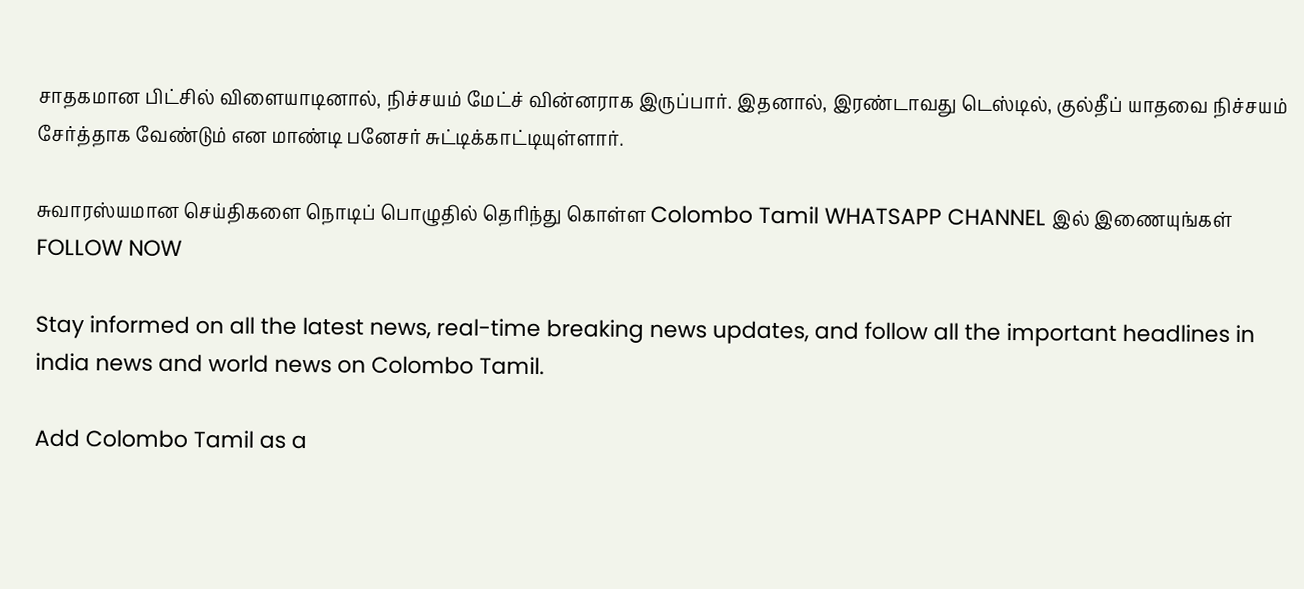சாதகமான பிட்சில் விளையாடினால், நிச்சயம் மேட்ச் வின்னராக இருப்பார். இதனால், இரண்டாவது டெஸ்டில், குல்தீப் யாதவை நிச்சயம் சேர்த்தாக வேண்டும் என மாண்டி பனேசர் சுட்டிக்காட்டியுள்ளார்.

சுவாரஸ்யமான செய்திகளை நொடிப் பொழுதில் தெரிந்து கொள்ள Colombo Tamil WHATSAPP CHANNEL இல் இணையுங்கள் FOLLOW NOW

Stay informed on all the latest news, real-time breaking news updates, and follow all the important headlines in india news and world news on Colombo Tamil.

Add Colombo Tamil as a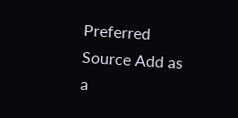Preferred Source Add as a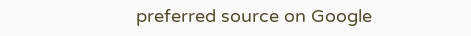preferred source on Google